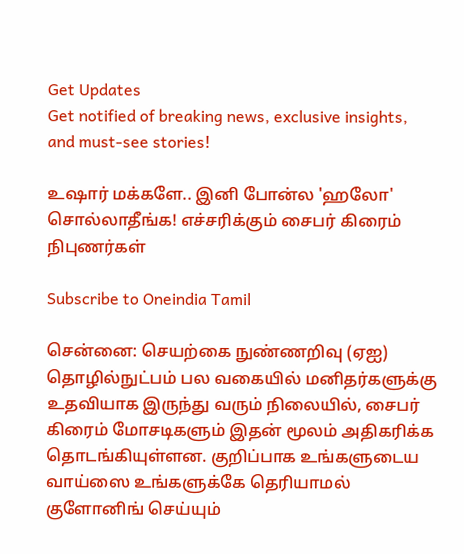Get Updates
Get notified of breaking news, exclusive insights, and must-see stories!

உஷார் மக்களே.. இனி போன்ல 'ஹலோ' சொல்லாதீங்க! எச்சரிக்கும் சைபர் கிரைம் நிபுணர்கள்

Subscribe to Oneindia Tamil

சென்னை: செயற்கை நுண்ணறிவு (ஏஐ) தொழில்நுட்பம் பல வகையில் மனிதர்களுக்கு உதவியாக இருந்து வரும் நிலையில், சைபர் கிரைம் மோசடிகளும் இதன் மூலம் அதிகரிக்க தொடங்கியுள்ளன. குறிப்பாக உங்களுடைய வாய்ஸை உங்களுக்கே தெரியாமல் குளோனிங் செய்யும்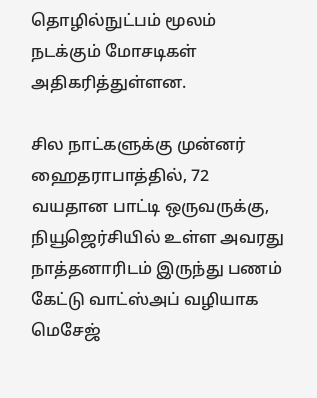தொழில்நுட்பம் மூலம் நடக்கும் மோசடிகள் அதிகரித்துள்ளன.

சில நாட்களுக்கு முன்னர் ஹைதராபாத்தில், 72 வயதான பாட்டி ஒருவருக்கு, நியூஜெர்சியில் உள்ள அவரது நாத்தனாரிடம் இருந்து பணம் கேட்டு வாட்ஸ்அப் வழியாக மெசேஜ்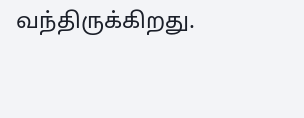வந்திருக்கிறது.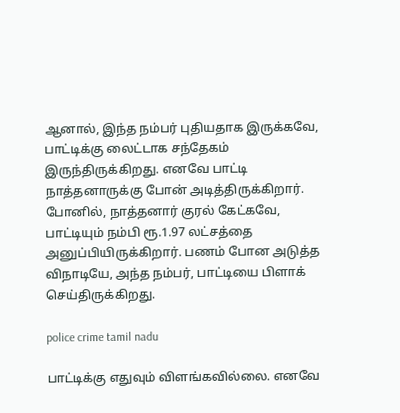ஆனால், இந்த நம்பர் புதியதாக இருக்கவே, பாட்டிக்கு லைட்டாக சந்தேகம் இருந்திருக்கிறது. எனவே பாட்டி நாத்தனாருக்கு போன் அடித்திருக்கிறார். போனில், நாத்தனார் குரல் கேட்கவே, பாட்டியும் நம்பி ரூ.1.97 லட்சத்தை அனுப்பியிருக்கிறார். பணம் போன அடுத்த விநாடியே, அந்த நம்பர், பாட்டியை பிளாக் செய்திருக்கிறது.

police crime tamil nadu

பாட்டிக்கு எதுவும் விளங்கவில்லை. எனவே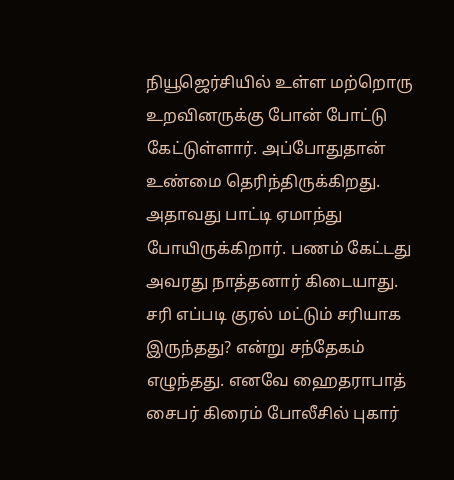நியூஜெர்சியில் உள்ள மற்றொரு உறவினருக்கு போன் போட்டு கேட்டுள்ளார். அப்போதுதான் உண்மை தெரிந்திருக்கிறது. அதாவது பாட்டி ஏமாந்து போயிருக்கிறார். பணம் கேட்டது அவரது நாத்தனார் கிடையாது. சரி எப்படி குரல் மட்டும் சரியாக இருந்தது? என்று சந்தேகம் எழுந்தது. எனவே ஹைதராபாத் சைபர் கிரைம் போலீசில் புகார்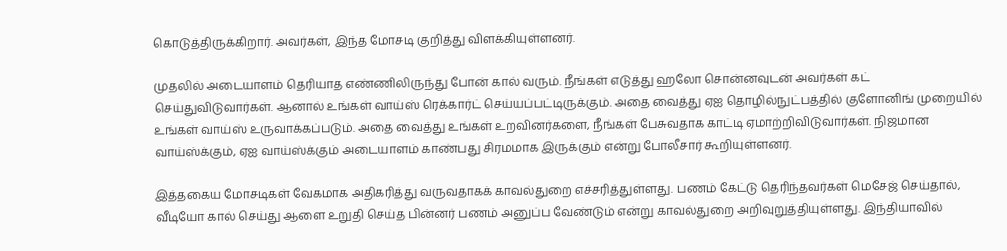கொடுத்திருக்கிறார். அவர்கள், இந்த மோசடி குறித்து விளக்கியுள்ளனர்.

முதலில் அடையாளம் தெரியாத எண்ணிலிருந்து போன் கால் வரும். நீங்கள் எடுத்து ஹலோ சொன்னவுடன் அவர்கள் கட் செய்துவிடுவார்கள். ஆனால் உங்கள் வாய்ஸ் ரெக்கார்ட் செய்யப்பட்டிருக்கும். அதை வைத்து ஏஐ தொழில்நுட்பத்தில் குளோனிங் முறையில் உங்கள் வாய்ஸ் உருவாக்கப்படும். அதை வைத்து உங்கள் உறவினர்களை, நீங்கள் பேசுவதாக காட்டி ஏமாற்றிவிடுவார்கள். நிஜமான வாய்ஸ்க்கும், ஏஐ வாய்ஸ்க்கும் அடையாளம் காண்பது சிரமமாக இருக்கும் என்று போலீசார் கூறியுள்ளனர்.

இத்தகைய மோசடிகள் வேகமாக அதிகரித்து வருவதாகக் காவல்துறை எச்சரித்துள்ளது. பணம் கேட்டு தெரிந்தவர்கள் மெசேஜ் செய்தால், வீடியோ கால் செய்து ஆளை உறுதி செய்த பின்னர் பணம் அனுப்ப வேண்டும் என்று காவல்துறை அறிவுறுத்தியுள்ளது. இந்தியாவில்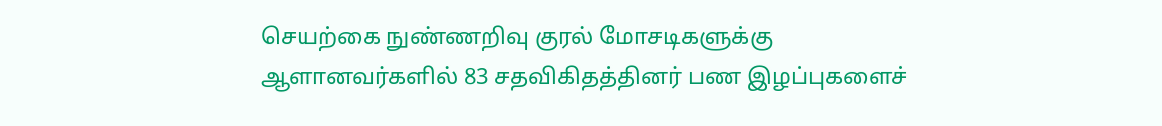செயற்கை நுண்ணறிவு குரல் மோசடிகளுக்கு ஆளானவர்களில் 83 சதவிகிதத்தினர் பண இழப்புகளைச்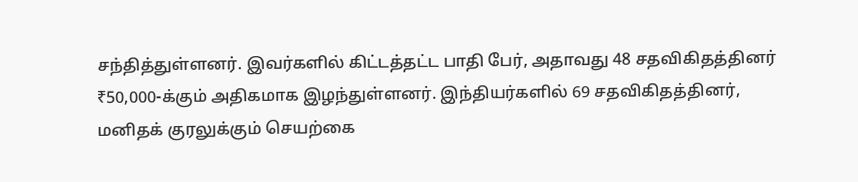சந்தித்துள்ளனர். இவர்களில் கிட்டத்தட்ட பாதி பேர், அதாவது 48 சதவிகிதத்தினர் ₹50,000-க்கும் அதிகமாக இழந்துள்ளனர். இந்தியர்களில் 69 சதவிகிதத்தினர், மனிதக் குரலுக்கும் செயற்கை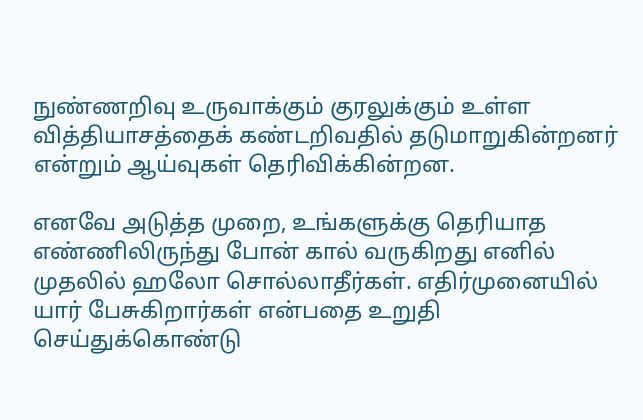நுண்ணறிவு உருவாக்கும் குரலுக்கும் உள்ள வித்தியாசத்தைக் கண்டறிவதில் தடுமாறுகின்றனர் என்றும் ஆய்வுகள் தெரிவிக்கின்றன.

எனவே அடுத்த முறை, உங்களுக்கு தெரியாத எண்ணிலிருந்து போன் கால் வருகிறது எனில் முதலில் ஹலோ சொல்லாதீர்கள். எதிர்முனையில் யார் பேசுகிறார்கள் என்பதை உறுதி செய்துக்கொண்டு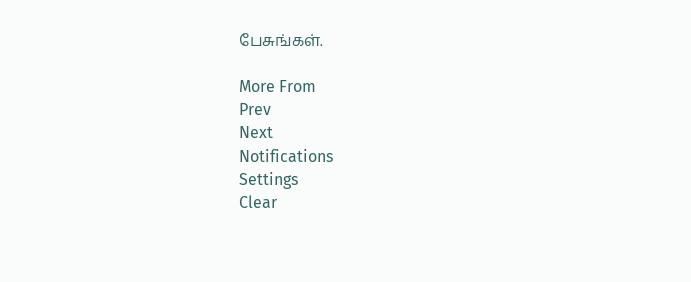பேசுங்கள்.

More From
Prev
Next
Notifications
Settings
Clear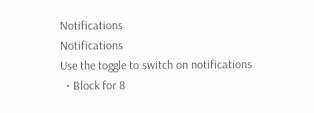Notifications
Notifications
Use the toggle to switch on notifications
  • Block for 8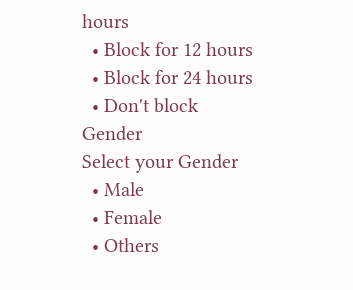hours
  • Block for 12 hours
  • Block for 24 hours
  • Don't block
Gender
Select your Gender
  • Male
  • Female
  • Others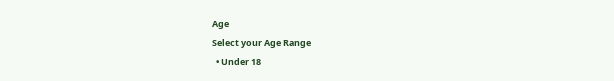Age
Select your Age Range
  • Under 18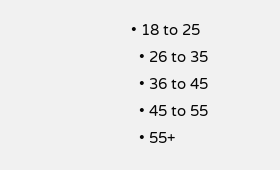• 18 to 25
  • 26 to 35
  • 36 to 45
  • 45 to 55
  • 55+